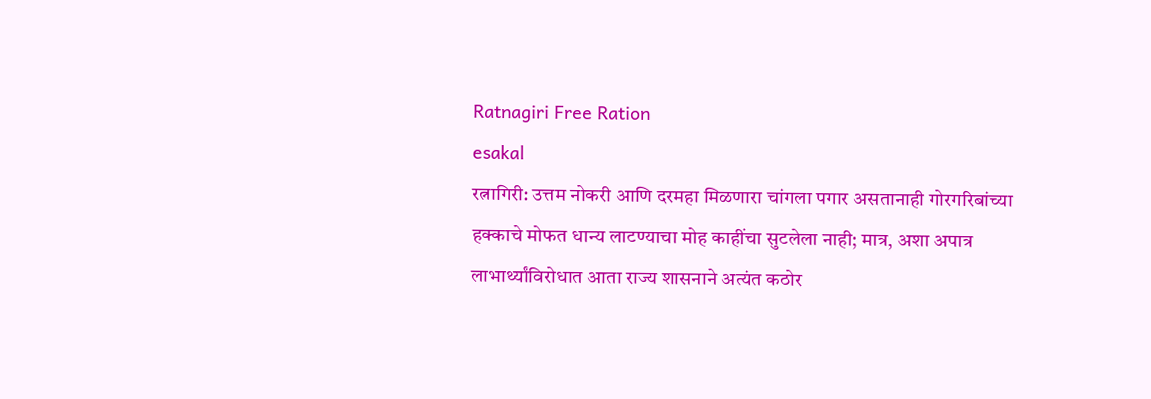Ratnagiri Free Ration
esakal
रत्नागिरी: उत्तम नोकरी आणि दरमहा मिळणारा चांगला पगार असतानाही गोरगरिबांच्या हक्काचे मोफत धान्य लाटण्याचा मोह काहींचा सुटलेला नाही; मात्र, अशा अपात्र लाभार्थ्यांविरोधात आता राज्य शासनाने अत्यंत कठोर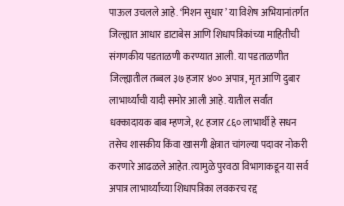पाऊल उचलले आहे. ‘मिशन सुधार’ या विशेष अभियानांतर्गत जिल्ह्यात आधार डाटाबेस आणि शिधापत्रिकांच्या माहितीची संगणकीय पडताळणी करण्यात आली. या पडताळणीत जिल्ह्यातील तब्बल ३७ हजार ४०० अपात्र, मृत आणि दुबार लाभार्थ्यांची यादी समोर आली आहे. यातील सर्वांत धक्कादायक बाब म्हणजे, १८ हजार ८६० लाभार्थी हे सधन तसेच शासकीय किंवा खासगी क्षेत्रात चांगल्या पदावर नोकरी करणारे आढळले आहेत. त्यामुळे पुरवठा विभागाकडून या सर्व अपात्र लाभार्थ्यांच्या शिधापत्रिका लवकरच रद्द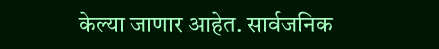केल्या जाणार आहेत. सार्वजनिक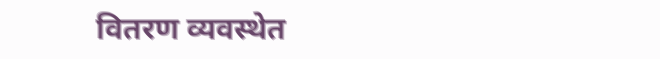वितरण व्यवस्थेत